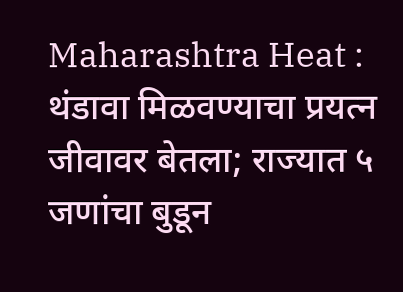Maharashtra Heat : थंडावा मिळवण्याचा प्रयत्न जीवावर बेतला; राज्यात ५ जणांचा बुडून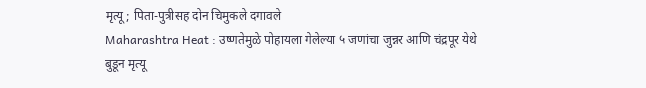मृत्यू; पिता-पुत्रीसह दोन चिमुकले दगावले
Maharashtra Heat : उष्णतेमुळे पोहायला गेलेल्या ५ जणांचा जुन्नर आणि चंद्रपूर येथे बुडून मृत्यू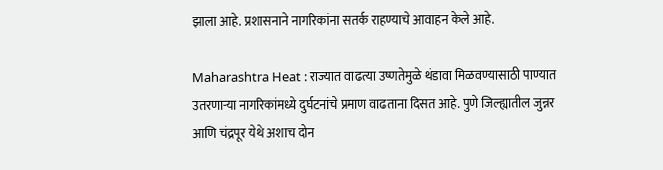झाला आहे. प्रशासनाने नागरिकांना सतर्क राहण्याचे आवाहन केले आहे.

Maharashtra Heat : राज्यात वाढत्या उष्णतेमुळे थंडावा मिळवण्यासाठी पाण्यात उतरणाऱ्या नागरिकांमध्ये दुर्घटनांचे प्रमाण वाढताना दिसत आहे. पुणे जिल्ह्यातील जुन्नर आणि चंद्रपूर येथे अशाच दोन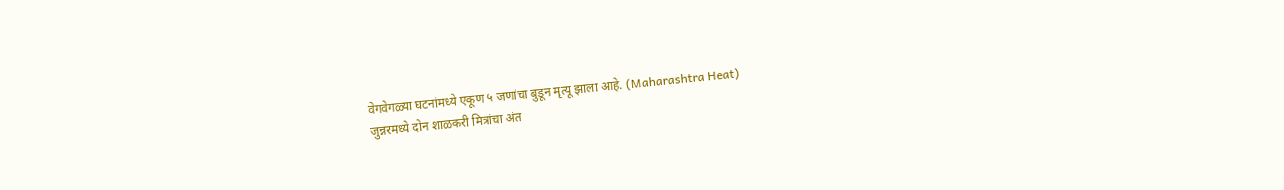वेगवेगळ्या घटनांमध्ये एकूण ५ जणांचा बुडून मृत्यू झाला आहे. (Maharashtra Heat)
जुन्नरमध्ये दोन शाळकरी मित्रांचा अंत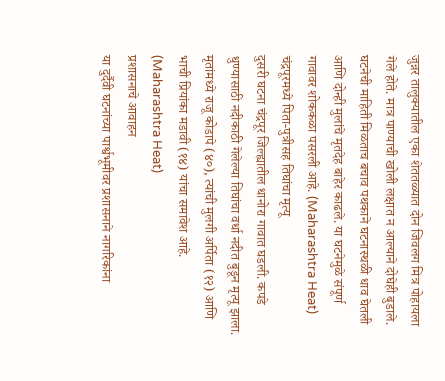जुन्नर तालुक्यातील एका शेततळ्यात दोन जिवलग मित्र पोहायला गेले होते. मात्र पाण्याची खोली लक्षात न आल्याने दोघेही बुडाले. घटनेची माहिती मिळताच बचाव पथकाने घटनास्थळी धाव घेतली आणि दोन्ही मुलांचे मृतदेह बाहेर काढले. या घटनेमुळे संपूर्ण गावावर शोककळा पसरली आहे. (Maharashtra Heat)
चंद्रपूरमध्ये पिता-पुत्रीसह तिघांचा मृत्यू
दुसरी घटना चंद्रपूर जिल्ह्यातील धानोरा गावात घडली. कपडे धुण्यासाठी नदीकाठी गेलेल्या तिघांचा वर्धा नदीत बुडून मृत्यू झाला. मृतांमध्ये राजू कोडापे (४०), त्यांची मुलगी अर्पिता (१२) आणि भाची प्रियांका मडावी (१४) यांचा समावेश आहे. (Maharashtra Heat)
प्रशासनाचे आवाहन
या दुर्दैवी घटनांच्या पार्श्वभूमीवर प्रशासनाने नागरिकांना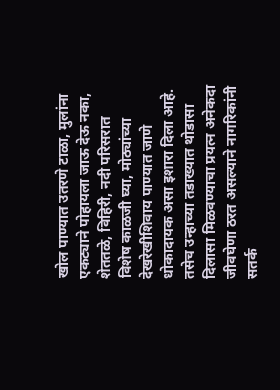खोल पाण्यात उतरणे टाळा, मुलांना एकट्याने पोहायला जाऊ देऊ नका, शेततळे, विहिरी, नदी परिसरात विशेष काळजी घ्या, मोठ्यांच्या देखरेखीशिवाय पाण्यात जाणे धोकादायक असा इशारा दिला आहे. तसेच उन्हाच्या तडाख्यात थोडासा दिलासा मिळवण्याचा प्रयत्न अनेकदा जीवघेणा ठरत असल्याने नागरिकांनी सतर्क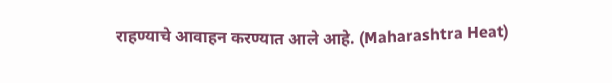राहण्याचे आवाहन करण्यात आले आहे. (Maharashtra Heat)